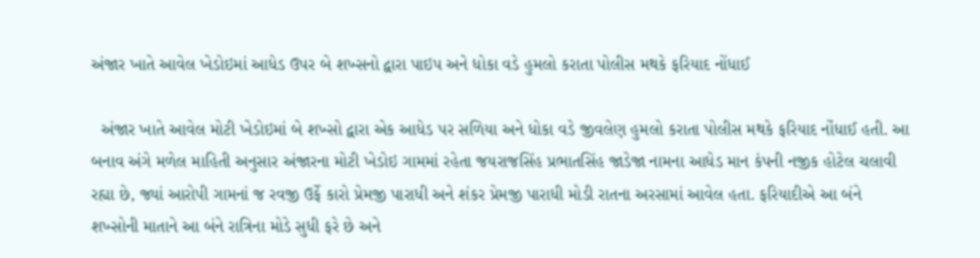અંજાર ખાતે આવેલ ખેડોઇમાં આધેડ ઉપર બે શખ્સનો દ્વારા પાઇપ અને ધોકા વડે હુમલો કરાતા પોલીસ મથકે ફરિયાદ નોંધાઈ

  અંજાર ખાતે આવેલ મોટી ખેડોઇમાં બે શખ્સો દ્વારા એક આધેડ પર સળિયા અને ધોકા વડે જીવલેણ હુમલો કરાતા પોલીસ મથકે ફરિયાદ નોંધાઈ હતી. આ બનાવ અંગે મળેલ માહિતી અનુસાર અંજારના મોટી ખેડોઇ ગામમાં રહેતા જયરાજસિંહ પ્રભાતસિંહ જાડેજા નામના આધેડ માન કંપની નજીક હોટેલ ચલાવી રહ્યા છે, જ્યાં આરોપી ગામનાં જ રવજી ઉર્ફે કારો પ્રેમજી પારાધી અને શંકર પ્રેમજી પારાધી મોડી રાતના અરસામાં આવેલ હતા. ફરિયાદીએ આ બંને શખ્સોની માતાને આ બંને રાત્રિના મોડે સુધી ફરે છે અને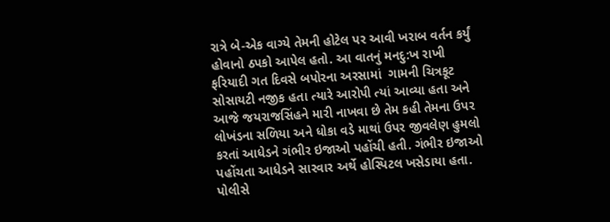રાત્રે બે-એક વાગ્યે તેમની હોટેલ પર આવી ખરાબ વર્તન કર્યું હોવાનો ઠપકો આપેલ હતો. આ વાતનું મનદુ:ખ રાખી ફરિયાદી ગત દિવસે બપોરના અરસામાં  ગામની ચિત્રકૂટ સોસાયટી નજીક હતા ત્યારે આરોપી ત્યાં આવ્યા હતા અને આજે જયરાજસિંહને મારી નાખવા છે તેમ કહી તેમના ઉપર લોખંડના સળિયા અને ધોકા વડે માથાં ઉપર જીવલેણ હુમલો કરતાં આધેડને ગંભીર ઇજાઓ પહોંચી હતી. ગંભીર ઇજાઓ પહોંચતા આધેડને સારવાર અર્થે હોસ્પિટલ ખસેડાયા હતા. પોલીસે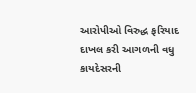આરોપીઓ વિરુદ્ધ ફરિયાદ દાખલ કરી આગળની વધુ કાયદેસરની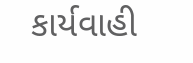કાર્યવાહી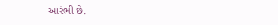આરંભી છે.